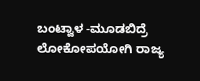ಬಂಟ್ವಾಳ -ಮೂಡಬಿದ್ರೆ ಲೋಕೋಪಯೋಗಿ ರಾಜ್ಯ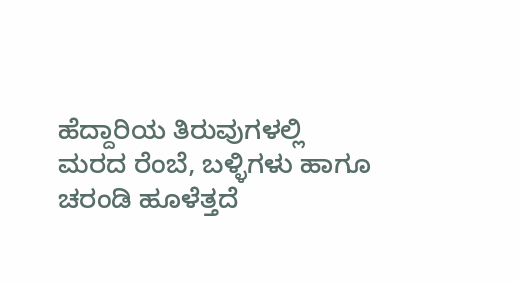ಹೆದ್ದಾರಿಯ ತಿರುವುಗಳಲ್ಲಿ ಮರದ ರೆಂಬೆ, ಬಳ್ಳಿಗಳು ಹಾಗೂ ಚರಂಡಿ ಹೂಳೆತ್ತದೆ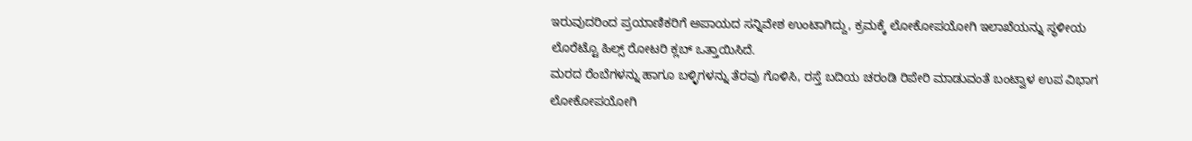ಇರುವುದರಿಂದ ಪ್ರಯಾಣಿಕರಿಗೆ ಅಪಾಯದ ಸನ್ನಿವೇಶ ಉಂಟಾಗಿದ್ದು, ಕ್ರಮಕ್ಕೆ ಲೋಕೋಪಯೋಗಿ ಇಲಾಖೆಯನ್ನು ಸ್ಥಳೀಯ ಲೊರೆಟ್ಟೊ ಹಿಲ್ಸ್ ರೋಟರಿ ಕ್ಲಬ್ ಒತ್ತಾಯಿಸಿದೆ.
ಮರದ ರೆಂಬೆಗಳನ್ನು ಹಾಗೂ ಬಳ್ಳಿಗಳನ್ನು ತೆರವು ಗೊಳಿಸಿ, ರಸ್ತೆ ಬದಿಯ ಚರಂಡಿ ರಿಪೇರಿ ಮಾಡುವಂತೆ ಬಂಟ್ವಾಳ ಉಪ ವಿಭಾಗ ಲೋಕೋಪಯೋಗಿ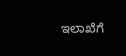ಇಲಾಖೆಗೆ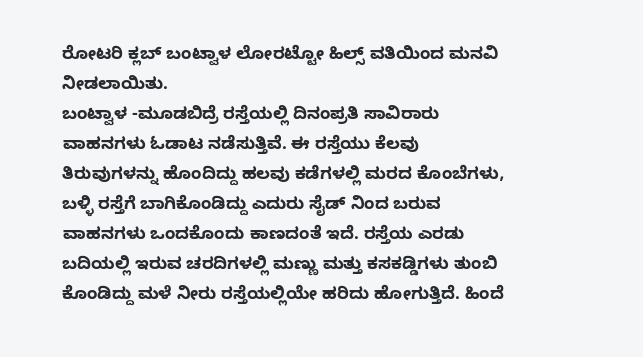ರೋಟರಿ ಕ್ಲಬ್ ಬಂಟ್ವಾಳ ಲೋರಟ್ಟೋ ಹಿಲ್ಸ್ ವತಿಯಿಂದ ಮನವಿ ನೀಡಲಾಯಿತು.
ಬಂಟ್ವಾಳ -ಮೂಡಬಿದ್ರೆ ರಸ್ತೆಯಲ್ಲಿ ದಿನಂಪ್ರತಿ ಸಾವಿರಾರು ವಾಹನಗಳು ಓಡಾಟ ನಡೆಸುತ್ತಿವೆ. ಈ ರಸ್ತೆಯು ಕೆಲವು ತಿರುವುಗಳನ್ನು ಹೊಂದಿದ್ದು ಹಲವು ಕಡೆಗಳಲ್ಲಿ ಮರದ ಕೊಂಬೆಗಳು, ಬಳ್ಳಿ ರಸ್ತೆಗೆ ಬಾಗಿಕೊಂಡಿದ್ದು ಎದುರು ಸೈಡ್ ನಿಂದ ಬರುವ ವಾಹನಗಳು ಒಂದಕೊಂದು ಕಾಣದಂತೆ ಇದೆ. ರಸ್ತೆಯ ಎರಡು ಬದಿಯಲ್ಲಿ ಇರುವ ಚರದಿಗಳಲ್ಲಿ ಮಣ್ಣು ಮತ್ತು ಕಸಕಡ್ಡಿಗಳು ತುಂಬಿ ಕೊಂಡಿದ್ದು ಮಳೆ ನೀರು ರಸ್ತೆಯಲ್ಲಿಯೇ ಹರಿದು ಹೋಗುತ್ತಿದೆ. ಹಿಂದೆ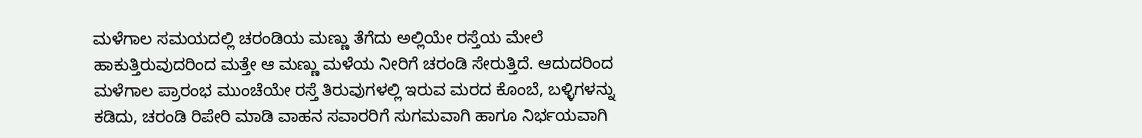ಮಳೆಗಾಲ ಸಮಯದಲ್ಲಿ ಚರಂಡಿಯ ಮಣ್ಣು ತೆಗೆದು ಅಲ್ಲಿಯೇ ರಸ್ತೆಯ ಮೇಲೆ ಹಾಕುತ್ತಿರುವುದರಿಂದ ಮತ್ತೇ ಆ ಮಣ್ಣು ಮಳೆಯ ನೀರಿಗೆ ಚರಂಡಿ ಸೇರುತ್ತಿದೆ. ಆದುದರಿಂದ ಮಳೆಗಾಲ ಪ್ರಾರಂಭ ಮುಂಚೆಯೇ ರಸ್ತೆ ತಿರುವುಗಳಲ್ಲಿ ಇರುವ ಮರದ ಕೊಂಬೆ, ಬಳ್ಳಿಗಳನ್ನು ಕಡಿದು, ಚರಂಡಿ ರಿಪೇರಿ ಮಾಡಿ ವಾಹನ ಸವಾರರಿಗೆ ಸುಗಮವಾಗಿ ಹಾಗೂ ನಿರ್ಭಯವಾಗಿ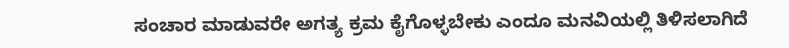ಸಂಚಾರ ಮಾಡುವರೇ ಅಗತ್ಯ ಕ್ರಮ ಕೈಗೊಳ್ಳಬೇಕು ಎಂದೂ ಮನವಿಯಲ್ಲಿ ತಿಳಿಸಲಾಗಿದೆ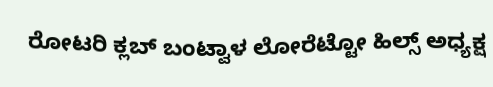ರೋಟರಿ ಕ್ಲಬ್ ಬಂಟ್ವಾಳ ಲೋರೆಟ್ಟೋ ಹಿಲ್ಸ್ ಅಧ್ಯಕ್ಷ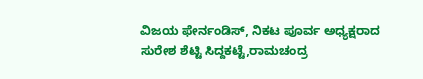ವಿಜಯ ಫೇರ್ನಂಡಿಸ್, ನಿಕಟ ಪೂರ್ವ ಅಧ್ಯಕ್ಷರಾದ ಸುರೇಶ ಶೆಟ್ಟಿ ಸಿದ್ದಕಟ್ಟೆ,ರಾಮಚಂದ್ರ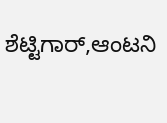ಶೆಟ್ಟಿಗಾರ್,ಆಂಟನಿ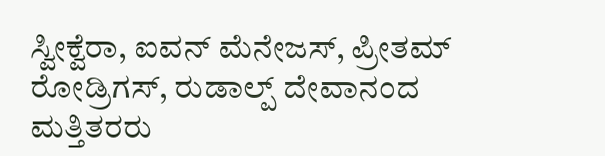ಸ್ವೀಕ್ವೆರಾ, ಐವನ್ ಮೆನೇಜಸ್, ಪ್ರೀತಮ್ ರೋಡ್ರಿಗಸ್, ರುಡಾಲ್ಪ್ ದೇವಾನಂದ ಮತ್ತಿತರರು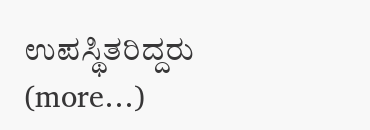ಉಪಸ್ಥಿತರಿದ್ದರು
(more…)